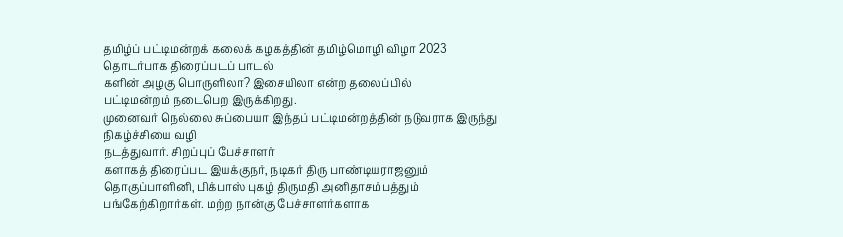தமிழ்ப் பட்டிமன்றக் கலைக் கழகத்தின் தமிழ்மொழி விழா 2023 தொடர்பாக திரைப்படப் பாடல்
களின் அழகு பொருளிலா? இசையிலா என்ற தலைப்பில்
பட்டிமன்றம் நடைபெற இருக்கிறது.
முனைவர் நெல்லை சுப்பையா இந்தப் பட்டிமன்றத்தின் நடுவராக இருந்து நிகழ்ச்சியை வழி
நடத்துவார். சிறப்புப் பேச்சாளர்
களாகத் திரைப்பட இயக்குநர், நடிகர் திரு பாண்டியராஜனும் தொகுப்பாளினி, பிக்பாஸ் புகழ் திருமதி அனிதாசம்பத்தும் பங்கேற்கிறார்கள். மற்ற நான்கு பேச்சாளர்களாக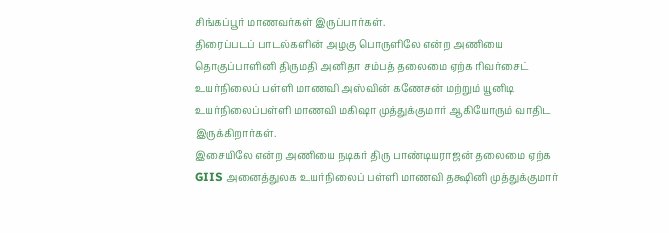சிங்கப்பூர் மாணவர்கள் இருப்பார்கள்.
திரைப்படப் பாடல்களின் அழகு பொருளிலே என்ற அணியை தொகுப்பாளினி திருமதி அனிதா சம்பத் தலைமை ஏற்க ரிவர்சைட் உயர்நிலைப் பள்ளி மாணவி அஸ்வின் கணேசன் மற்றும் யூனிடி உயர்நிலைப்பள்ளி மாணவி மகிஷா முத்துக்குமார் ஆகியோரும் வாதிட இருக்கிறார்கள்.
இசையிலே என்ற அணியை நடிகர் திரு பாண்டியராஜன் தலைமை ஏற்க GIIS அனைத்துலக உயர்நிலைப் பள்ளி மாணவி தக்ஷினி முத்துக்குமார்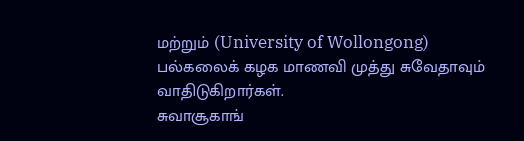மற்றும் (University of Wollongong) பல்கலைக் கழக மாணவி முத்து சுவேதாவும் வாதிடுகிறார்கள்.
சுவாசூகாங்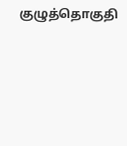குழுத்தொகுதி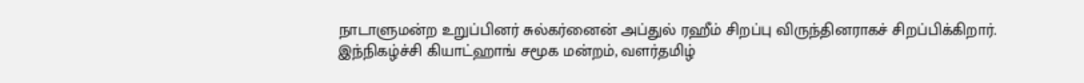நாடாளுமன்ற உறுப்பினர் சுல்கர்னைன் அப்துல் ரஹீம் சிறப்பு விருந்தினராகச் சிறப்பிக்கிறார்.
இந்நிகழ்ச்சி கியாட்ஹாங் சமூக மன்றம், வளர்தமிழ்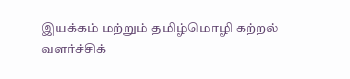இயக்கம் மற்றும் தமிழ்மொழி கற்றல் வளர்ச்சிக்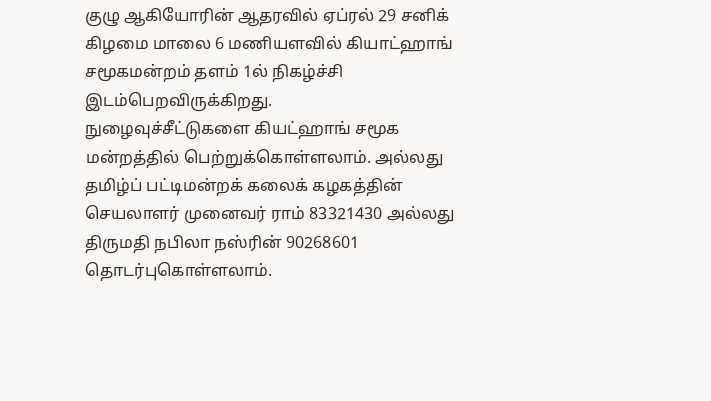குழு ஆகியோரின் ஆதரவில் ஏப்ரல் 29 சனிக்
கிழமை மாலை 6 மணியளவில் கியாட்ஹாங் சமூகமன்றம் தளம் 1ல் நிகழ்ச்சி இடம்பெறவிருக்கிறது.
நுழைவுச்சீட்டுகளை கியட்ஹாங் சமூக மன்றத்தில் பெற்றுக்கொள்ளலாம். அல்லது தமிழ்ப் பட்டிமன்றக் கலைக் கழகத்தின் செயலாளர் முனைவர் ராம் 83321430 அல்லது திருமதி நபிலா நஸ்ரின் 90268601 தொடர்புகொள்ளலாம்.